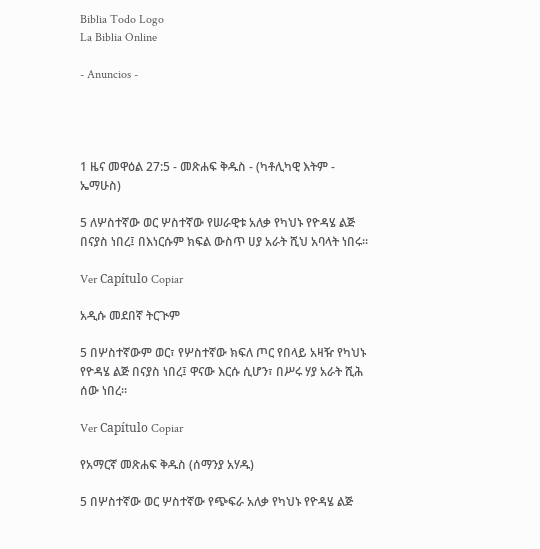Biblia Todo Logo
La Biblia Online

- Anuncios -




1 ዜና መዋዕል 27:5 - መጽሐፍ ቅዱስ - (ካቶሊካዊ እትም - ኤማሁስ)

5 ለሦስተኛው ወር ሦስተኛው የሠራዊቱ አለቃ የካህኑ የዮዳሄ ልጅ በናያስ ነበረ፤ በእነርሱም ክፍል ውስጥ ሀያ አራት ሺህ አባላት ነበሩ።

Ver Capítulo Copiar

አዲሱ መደበኛ ትርጒም

5 በሦስተኛውም ወር፣ የሦስተኛው ክፍለ ጦር የበላይ አዛዥ የካህኑ የዮዳሄ ልጅ በናያስ ነበረ፤ ዋናው እርሱ ሲሆን፣ በሥሩ ሃያ አራት ሺሕ ሰው ነበረ።

Ver Capítulo Copiar

የአማርኛ መጽሐፍ ቅዱስ (ሰማንያ አሃዱ)

5 በሦስተኛው ወር ሦስተኛው የጭፍራ አለቃ የካህኑ የዮዳሄ ልጅ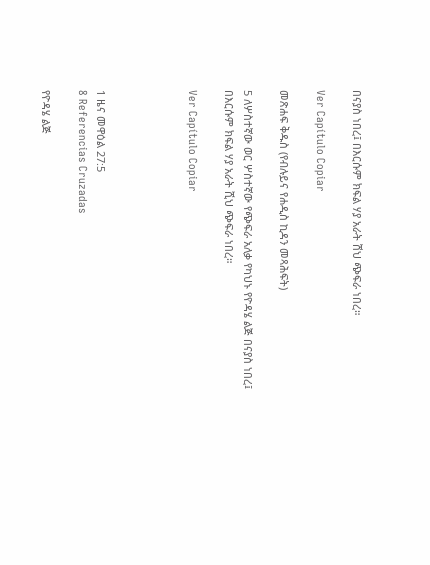በናያስ ነበረ፤ በእርሱም ክፍል ሃያ አራት ሽህ ጭፍራ ነበረ።

Ver Capítulo Copiar

መጽሐፍ ቅዱስ (የብሉይና የሐዲስ ኪዳን መጻሕፍት)

5 ለሦስተኛው ወር ሦስተኛው የጭፍራ አለቃ የካህኑ የዮዳሄ ልጅ በናያስ ነበረ፤ በእርሱም ክፍል ሃያ አራት ሺህ ጭፍራ ነበረ።

Ver Capítulo Copiar




1 ዜና መዋዕል 27:5
8 Referencias Cruzadas

የዮዳሄ ልጅ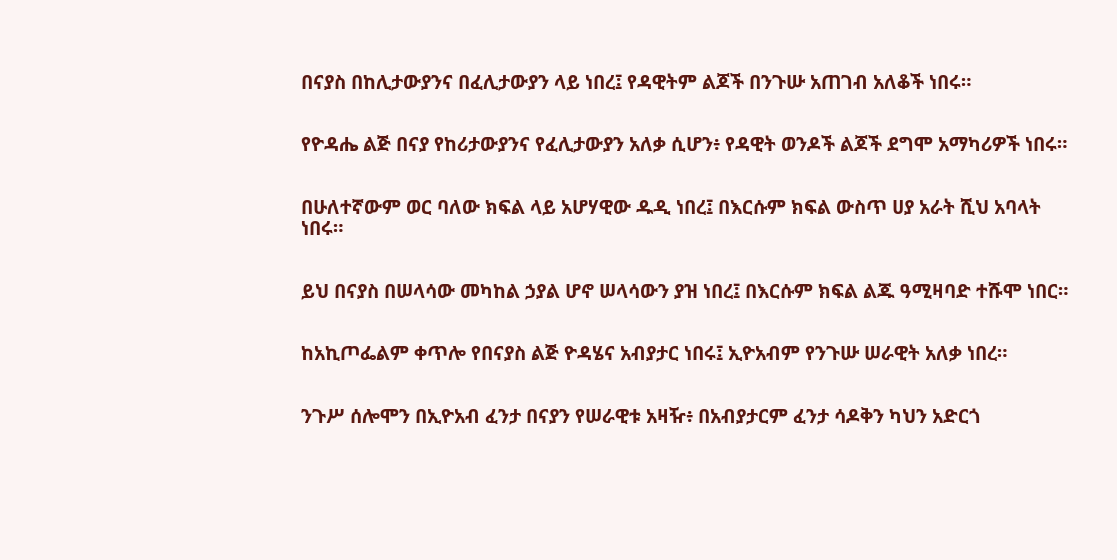በናያስ በከሊታውያንና በፈሊታውያን ላይ ነበረ፤ የዳዊትም ልጆች በንጉሡ አጠገብ አለቆች ነበሩ።


የዮዳሔ ልጅ በናያ የከሪታውያንና የፈሊታውያን አለቃ ሲሆን፥ የዳዊት ወንዶች ልጆች ደግሞ አማካሪዎች ነበሩ።


በሁለተኛውም ወር ባለው ክፍል ላይ አሆሃዊው ዱዲ ነበረ፤ በእርሱም ክፍል ውስጥ ሀያ አራት ሺህ አባላት ነበሩ።


ይህ በናያስ በሠላሳው መካከል ኃያል ሆኖ ሠላሳውን ያዝ ነበረ፤ በእርሱም ክፍል ልጁ ዓሚዛባድ ተሹሞ ነበር።


ከአኪጦፌልም ቀጥሎ የበናያስ ልጅ ዮዳሄና አብያታር ነበሩ፤ ኢዮአብም የንጉሡ ሠራዊት አለቃ ነበረ።


ንጉሥ ሰሎሞን በኢዮአብ ፈንታ በናያን የሠራዊቱ አዛዥ፥ በአብያታርም ፈንታ ሳዶቅን ካህን አድርጎ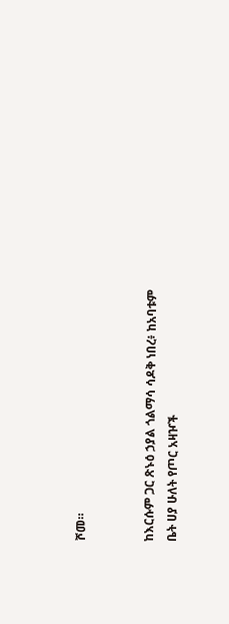ሾመ።


ከእርሱም ጋር ጽኑዕ ኃያል ጎልማሳ ሳዶቅ ነበረ፥ ከአባቱም ቤት ሀያ ሁለት የጦር አዛዦች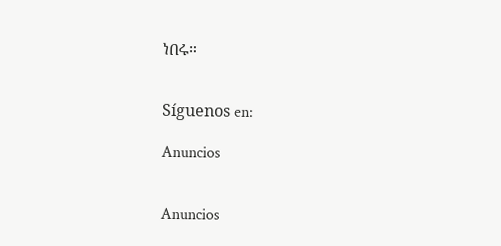ነበሩ።


Síguenos en:

Anuncios


Anuncios